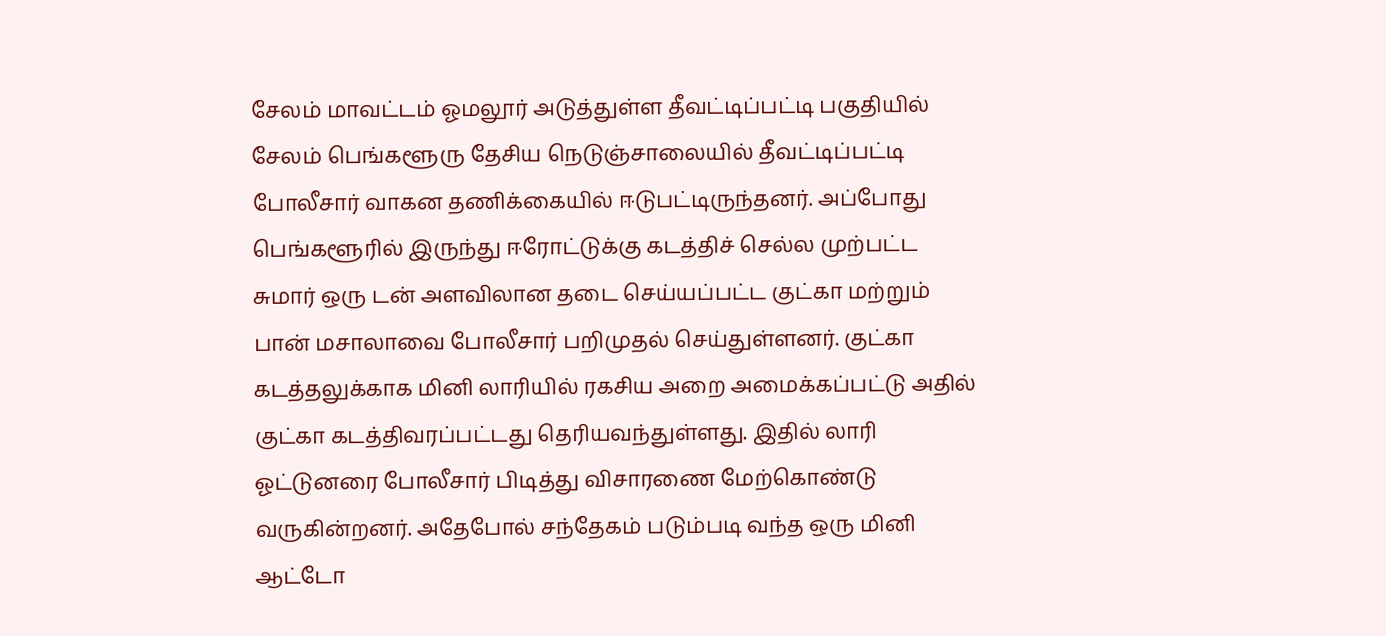சேலம் மாவட்டம் ஓமலூர் அடுத்துள்ள தீவட்டிப்பட்டி பகுதியில் சேலம் பெங்களூரு தேசிய நெடுஞ்சாலையில் தீவட்டிப்பட்டி போலீசார் வாகன தணிக்கையில் ஈடுபட்டிருந்தனர். அப்போது பெங்களூரில் இருந்து ஈரோட்டுக்கு கடத்திச் செல்ல முற்பட்ட சுமார் ஒரு டன் அளவிலான தடை செய்யப்பட்ட குட்கா மற்றும் பான் மசாலாவை போலீசார் பறிமுதல் செய்துள்ளனர். குட்கா கடத்தலுக்காக மினி லாரியில் ரகசிய அறை அமைக்கப்பட்டு அதில் குட்கா கடத்திவரப்பட்டது தெரியவந்துள்ளது. இதில் லாரி ஓட்டுனரை போலீசார் பிடித்து விசாரணை மேற்கொண்டு வருகின்றனர். அதேபோல் சந்தேகம் படும்படி வந்த ஒரு மினி ஆட்டோ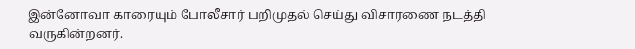இன்னோவா காரையும் போலீசார் பறிமுதல் செய்து விசாரணை நடத்தி வருகின்றனர்.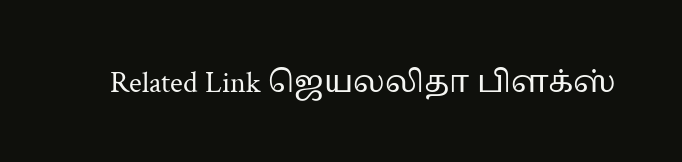Related Link ஜெயலலிதா பிளக்ஸ்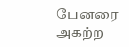பேனரை அகற்ற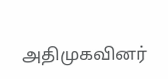அதிமுகவினர்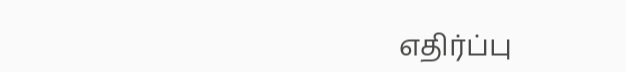எதிர்ப்பு